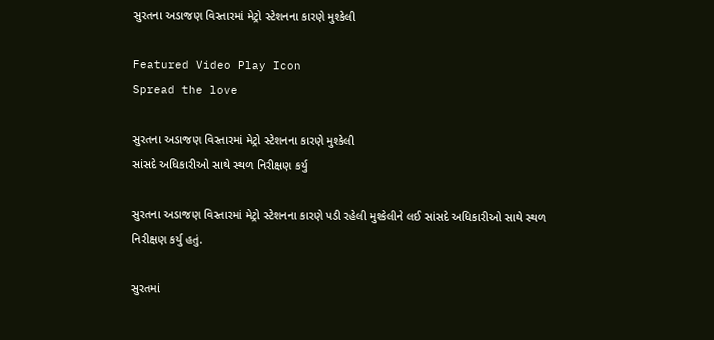સુરતના અડાજણ વિસ્તારમાં મેટ્રો સ્ટેશનના કારણે મુશ્કેલી

Featured Video Play Icon
Spread the love

સુરતના અડાજણ વિસ્તારમાં મેટ્રો સ્ટેશનના કારણે મુશ્કેલી
સાંસદે અધિકારીઓ સાથે સ્થળ નિરીક્ષણ કર્યુ

સુરતના અડાજણ વિસ્તારમાં મેટ્રો સ્ટેશનના કારણે પડી રહેલી મુશ્કેલીને લઈ સાંસદે અધિકારીઓ સાથે સ્થળ નિરીક્ષણ કર્યુ હતું.

સુરતમાં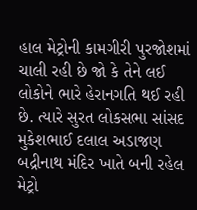હાલ મેટ્રોની કામગીરી પુરજોશમાં ચાલી રહી છે જો કે તેને લઈ લોકોને ભારે હેરાનગતિ થઈ રહી છે. ત્યારે સુરત લોકસભા સાંસદ મુકેશભાઈ દલાલ અડાજણ બદ્રીનાથ મંદિર ખાતે બની રહેલ મેટ્રો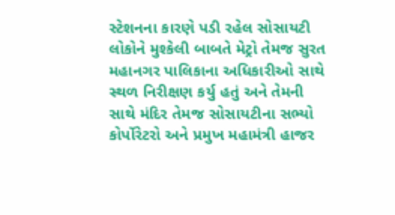સ્ટેશનના કારણે પડી રહેલ સોસાયટી લોકોને મુશ્કેલી બાબતે મેટ્રો તેમજ સુરત મહાનગર પાલિકાના અધિકારીઓ સાથે સ્થળ નિરીક્ષણ કર્યુ હતું અને તેમની સાથે મંદિર તેમજ સોસાયટીના સભ્યો કોર્પોરેટરો અને પ્રમુખ મહામંત્રી હાજર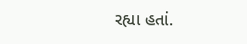રહ્યા હતાં.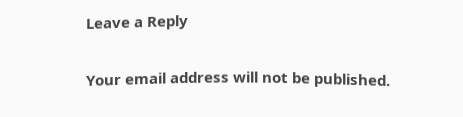Leave a Reply

Your email address will not be published.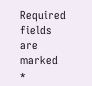Required fields are marked *